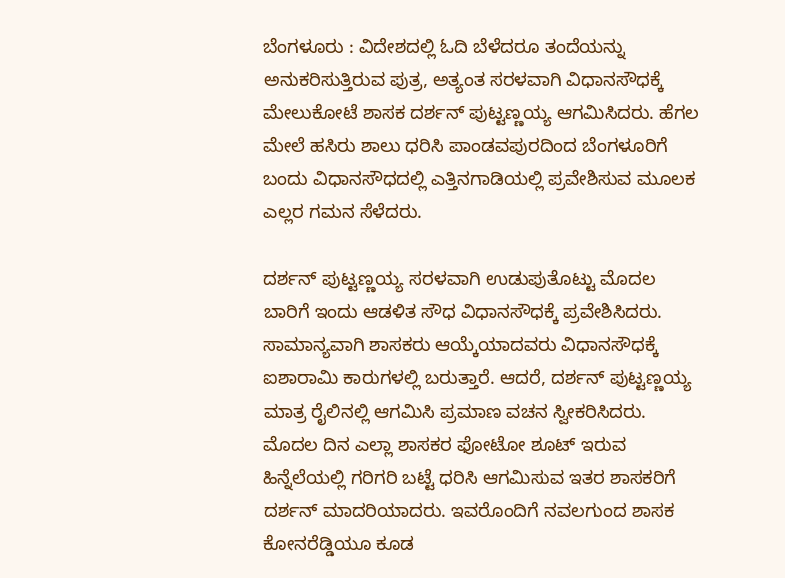ಬೆಂಗಳೂರು : ವಿದೇಶದಲ್ಲಿ ಓದಿ ಬೆಳೆದರೂ ತಂದೆಯನ್ನು ಅನುಕರಿಸುತ್ತಿರುವ ಪುತ್ರ, ಅತ್ಯಂತ ಸರಳವಾಗಿ ವಿಧಾನಸೌಧಕ್ಕೆ ಮೇಲುಕೋಟೆ ಶಾಸಕ ದರ್ಶನ್ ಪುಟ್ಟಣ್ಣಯ್ಯ ಆಗಮಿಸಿದರು. ಹೆಗಲ ಮೇಲೆ ಹಸಿರು ಶಾಲು ಧರಿಸಿ ಪಾಂಡವಪುರದಿಂದ ಬೆಂಗಳೂರಿಗೆ ಬಂದು ವಿಧಾನಸೌಧದಲ್ಲಿ ಎತ್ತಿನಗಾಡಿಯಲ್ಲಿ ಪ್ರವೇಶಿಸುವ ಮೂಲಕ ಎಲ್ಲರ ಗಮನ ಸೆಳೆದರು.

ದರ್ಶನ್ ಪುಟ್ಟಣ್ಣಯ್ಯ ಸರಳವಾಗಿ ಉಡುಪುತೊಟ್ಟು ಮೊದಲ ಬಾರಿಗೆ ಇಂದು ಆಡಳಿತ ಸೌಧ ವಿಧಾನಸೌಧಕ್ಕೆ ಪ್ರವೇಶಿಸಿದರು. ಸಾಮಾನ್ಯವಾಗಿ ಶಾಸಕರು ಆಯ್ಕೆಯಾದವರು ವಿಧಾನಸೌಧಕ್ಕೆ ಐಶಾರಾಮಿ ಕಾರುಗಳಲ್ಲಿ ಬರುತ್ತಾರೆ. ಆದರೆ, ದರ್ಶನ್ ಪುಟ್ಟಣ್ಣಯ್ಯ ಮಾತ್ರ ರೈಲಿನಲ್ಲಿ ಆಗಮಿಸಿ ಪ್ರಮಾಣ ವಚನ ಸ್ವೀಕರಿಸಿದರು.
ಮೊದಲ ದಿನ ಎಲ್ಲಾ ಶಾಸಕರ ಫೋಟೋ ಶೂಟ್ ಇರುವ ಹಿನ್ನೆಲೆಯಲ್ಲಿ ಗರಿಗರಿ ಬಟ್ಟೆ ಧರಿಸಿ ಆಗಮಿಸುವ ಇತರ ಶಾಸಕರಿಗೆ ದರ್ಶನ್ ಮಾದರಿಯಾದರು. ಇವರೊಂದಿಗೆ ನವಲಗುಂದ ಶಾಸಕ ಕೋನರೆಡ್ಡಿಯೂ ಕೂಡ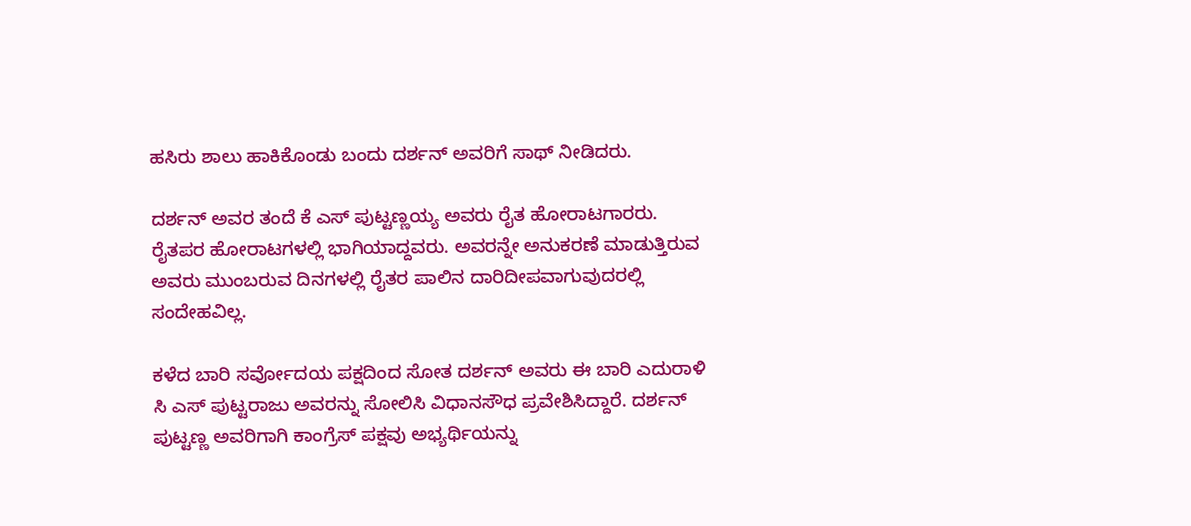ಹಸಿರು ಶಾಲು ಹಾಕಿಕೊಂಡು ಬಂದು ದರ್ಶನ್ ಅವರಿಗೆ ಸಾಥ್ ನೀಡಿದರು.

ದರ್ಶನ್ ಅವರ ತಂದೆ ಕೆ ಎಸ್ ಪುಟ್ಟಣ್ಣಯ್ಯ ಅವರು ರೈತ ಹೋರಾಟಗಾರರು. ರೈತಪರ ಹೋರಾಟಗಳಲ್ಲಿ ಭಾಗಿಯಾದ್ದವರು. ಅವರನ್ನೇ ಅನುಕರಣೆ ಮಾಡುತ್ತಿರುವ ಅವರು ಮುಂಬರುವ ದಿನಗಳಲ್ಲಿ ರೈತರ ಪಾಲಿನ ದಾರಿದೀಪವಾಗುವುದರಲ್ಲಿ ಸಂದೇಹವಿಲ್ಲ.

ಕಳೆದ ಬಾರಿ ಸರ್ವೋದಯ ಪಕ್ಷದಿಂದ ಸೋತ ದರ್ಶನ್ ಅವರು ಈ ಬಾರಿ ಎದುರಾಳಿ ಸಿ ಎಸ್ ಪುಟ್ಟರಾಜು ಅವರನ್ನು ಸೋಲಿಸಿ ವಿಧಾನಸೌಧ ಪ್ರವೇಶಿಸಿದ್ದಾರೆ. ದರ್ಶನ್ ಪುಟ್ಟಣ್ಣ ಅವರಿಗಾಗಿ ಕಾಂಗ್ರೆಸ್ ಪಕ್ಷವು ಅಭ್ಯರ್ಥಿಯನ್ನು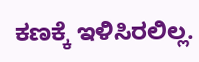ಕಣಕ್ಕೆ ಇಳಿಸಿರಲಿಲ್ಲ.